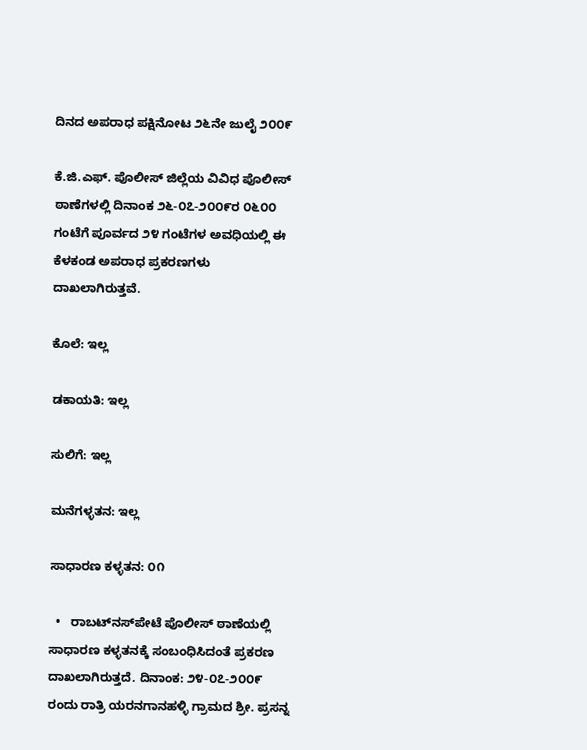ದಿನದ ಅಪರಾಧ ಪಕ್ಷಿನೋಟ ೨೬ನೇ ಜುಲೈ ೨೦೦೯

ಕೆ.ಜಿ.ಎಫ್. ಪೊಲೀಸ್ ಜಿಲ್ಲೆಯ ವಿವಿಧ ಪೊಲೀಸ್ ಠಾಣೆಗಳಲ್ಲಿ ದಿನಾಂಕ ೨೬-೦೭-೨೦೦೯ರ ೦೬೦೦ ಗಂಟೆಗೆ ಪೂರ್ವದ ೨೪ ಗಂಟೆಗಳ ಅವಧಿಯಲ್ಲಿ ಈ ಕೆಳಕಂಡ ಅಪರಾಧ ಪ್ರಕರಣಗಳು ದಾಖಲಾಗಿರುತ್ತವೆ.

ಕೊಲೆ: ಇಲ್ಲ

ಡಕಾಯತಿ: ಇಲ್ಲ

ಸುಲಿಗೆ: ಇಲ್ಲ

ಮನೆಗಳ್ಳತನ: ಇಲ್ಲ

ಸಾಧಾರಣ ಕಳ್ಳತನ: ೦೧

  •   ರಾಬಟ್‌ನಸ್‌ಪೇಟೆ ಪೊಲೀಸ್‌ ಠಾಣೆಯಲ್ಲಿ ಸಾಧಾರಣ ಕಳ್ಳತನಕ್ಕೆ ಸಂಬಂಧಿಸಿದಂತೆ ಪ್ರಕರಣ ದಾಖಲಾಗಿರುತ್ತದೆ. ದಿನಾಂಕ: ೨೪-೦೭-೨೦೦೯ ರಂದು ರಾತ್ರಿ ಯರನಗಾನಹಳ್ಳಿ ಗ್ರಾಮದ ಶ್ರೀ. ಪ್ರಸನ್ನ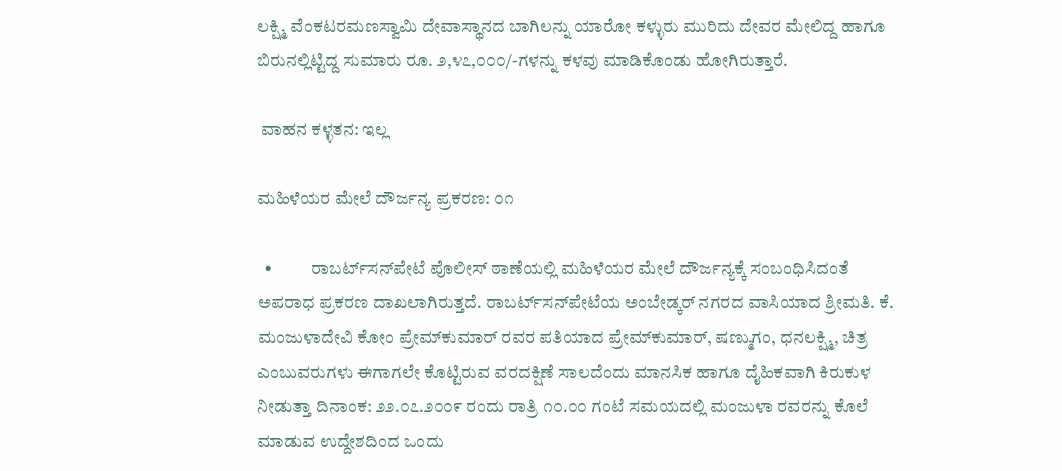ಲಕ್ಷ್ಮಿ ವೆಂಕಟರಮಣಸ್ವಾಮಿ ದೇವಾಸ್ಥಾನದ ಬಾಗಿಲನ್ನು ಯಾರೋ ಕಳ್ಳುರು ಮುರಿದು ದೇವರ ಮೇಲಿದ್ದ ಹಾಗೂ ಬಿರುನಲ್ಲಿಟ್ಟಿದ್ದ ಸುಮಾರು ರೂ. ೨,೪೭,೦೦೦/-ಗಳನ್ನು ಕಳವು ಮಾಡಿಕೊಂಡು ಹೋಗಿರುತ್ತಾರೆ.

 ವಾಹನ ಕಳ್ಳತನ: ಇಲ್ಲ

ಮಹಿಳೆಯರ ಮೇಲೆ ದೌರ್ಜನ್ಯ ಪ್ರಕರಣ: ೦೧

  •           ರಾಬರ್ಟ್‌‌ಸನ್‌ಪೇಟೆ ಪೊಲೀಸ್‌ ಠಾಣೆಯಲ್ಲಿ ಮಹಿಳೆಯರ ಮೇಲೆ ದೌರ್ಜನ್ಯಕ್ಕೆ ಸಂಬಂಧಿಸಿದಂತೆ ಅಪರಾಧ ಪ್ರಕರಣ ದಾಖಲಾಗಿರುತ್ತದೆ. ರಾಬರ್ಟ್‌ಸನ್‌ಪೇಟೆಯ ಅಂಬೇಡ್ಕರ್‌ ನಗರದ ವಾಸಿಯಾದ ಶ್ರೀಮತಿ. ಕೆ. ಮಂಜುಳಾದೇವಿ ಕೋಂ ಪ್ರೇಮ್‌ಕುಮಾರ್‌ ರವರ ಪತಿಯಾದ ಪ್ರೇಮ್‌‌ಕುಮಾರ್‌, ಷಣ್ಮುಗಂ, ಧನಲಕ್ಷ್ಮಿ, ಚಿತ್ರ ಎಂಬುವರುಗಳು ಈಗಾಗಲೇ ಕೊಟ್ಟಿರುವ ವರದಕ್ಷಿಣೆ ಸಾಲದೆಂದು ಮಾನಸಿಕ ಹಾಗೂ ದೈಹಿಕವಾಗಿ ಕಿರುಕುಳ ನೀಡುತ್ತಾ ದಿನಾಂಕ: ೨೨.೦೭.೨೦೦೯ ರಂದು ರಾತ್ರಿ ೧೦.೦೦ ಗಂಟೆ ಸಮಯದಲ್ಲಿ ಮಂಜುಳಾ ರವರನ್ನು ಕೊಲೆ ಮಾಡುವ ಉದ್ದೇಶದಿಂದ ಒಂದು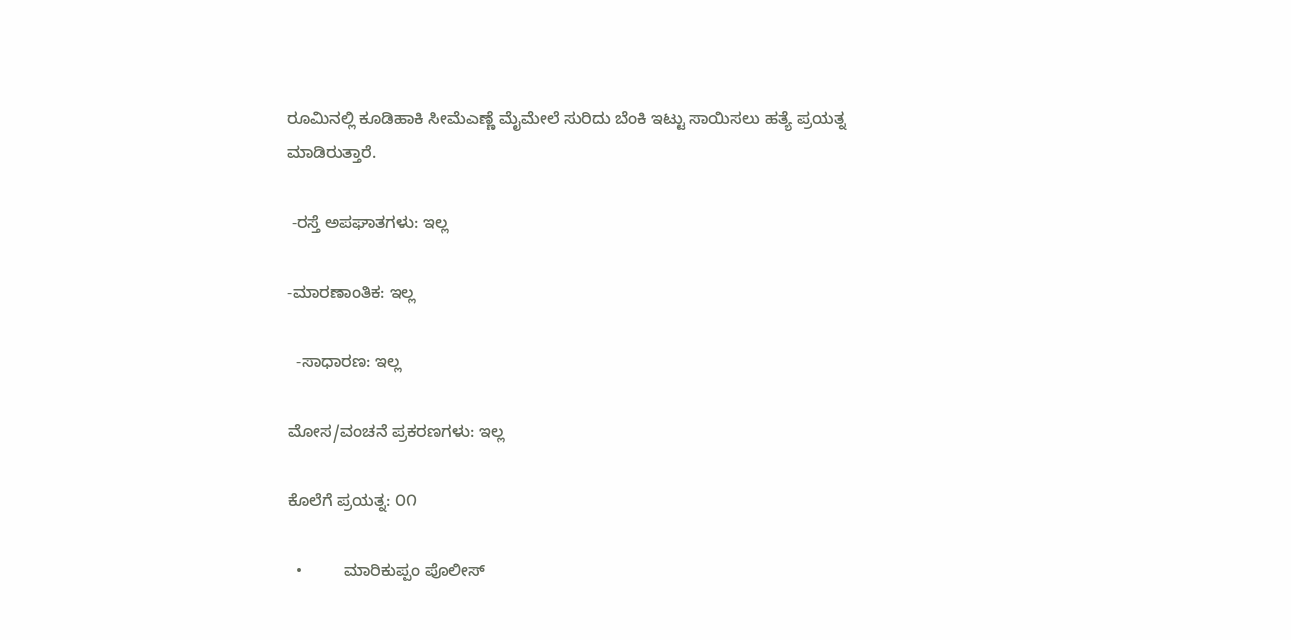ರೂಮಿನಲ್ಲಿ ಕೂಡಿಹಾಕಿ ಸೀಮೆಎಣ್ಣೆ ಮೈಮೇಲೆ ಸುರಿದು ಬೆಂಕಿ ಇಟ್ಟು ಸಾಯಿಸಲು ಹತ್ಯೆ ಪ್ರಯತ್ನ ಮಾಡಿರುತ್ತಾರೆ.

 -ರಸ್ತೆ ಅಪಘಾತಗಳು: ಇಲ್ಲ

-ಮಾರಣಾಂತಿಕ: ಇಲ್ಲ

  -ಸಾಧಾರಣ: ಇಲ್ಲ

ಮೋಸ/ವಂಚನೆ ಪ್ರಕರಣಗಳು: ಇಲ್ಲ

ಕೊಲೆಗೆ ಪ್ರಯತ್ನ: ೦೧

  •         ಮಾರಿಕುಪ್ಪಂ ಪೊಲೀಸ್‌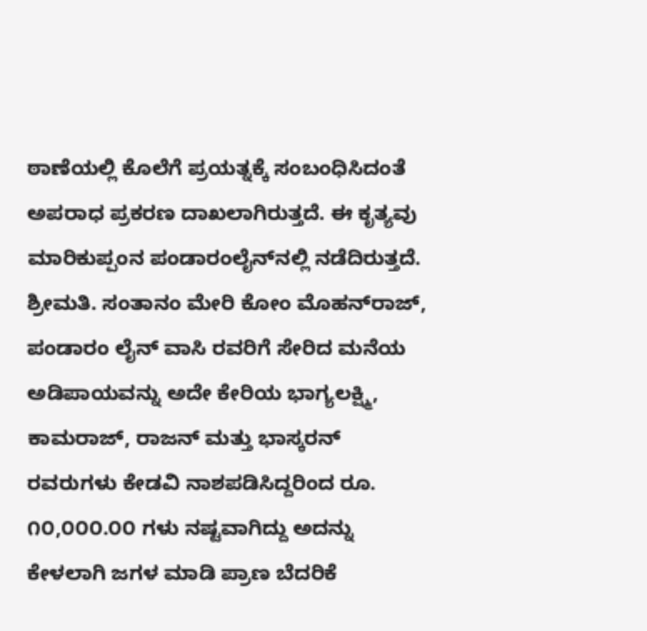ಠಾಣೆಯಲ್ಲಿ ಕೊಲೆಗೆ ಪ್ರಯತ್ನಕ್ಕೆ ಸಂಬಂಧಿಸಿದಂತೆ ಅಪರಾಧ ಪ್ರಕರಣ ದಾಖಲಾಗಿರುತ್ತದೆ. ಈ ಕೃತ್ಯವು ಮಾರಿಕುಪ್ಪಂನ ಪಂಡಾರಂಲೈನ್‌ನಲ್ಲಿ ನಡೆದಿರುತ್ತದೆ. ಶ್ರೀಮತಿ. ಸಂತಾನಂ ಮೇರಿ ಕೋಂ ಮೊಹನ್‌ರಾಜ್‌, ಪಂಡಾರಂ ಲೈನ್‌ ವಾಸಿ ರವರಿಗೆ ಸೇರಿದ ಮನೆಯ ಅಡಿಪಾಯವನ್ನು ಅದೇ ಕೇರಿಯ ಭಾಗ್ಯಲಕ್ಷ್ಮಿ, ಕಾಮರಾಜ್‌, ರಾಜನ್‌ ಮತ್ತು ಭಾಸ್ಕರನ್‌ ರವರುಗಳು ಕೇಡವಿ ನಾಶಪಡಿಸಿದ್ದರಿಂದ ರೂ. ೧೦,೦೦೦.೦೦ ಗಳು ನಷ್ಟವಾಗಿದ್ದು ಅದನ್ನು ಕೇಳಲಾಗಿ ಜಗಳ ಮಾಡಿ ಪ್ರಾಣ ಬೆದರಿಕೆ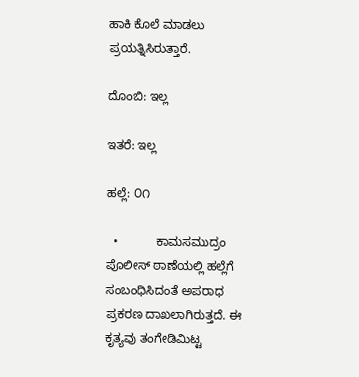ಹಾಕಿ ಕೊಲೆ ಮಾಡಲು ಪ್ರಯತ್ನಿಸಿರುತ್ತಾರೆ.

ದೊಂಬಿ: ಇಲ್ಲ

ಇತರೆ: ಇಲ್ಲ

ಹಲ್ಲೆ: ೦೧

  •           ಕಾಮಸಮುದ್ರಂ ಪೊಲೀಸ್‌ ಠಾಣೆಯಲ್ಲಿ ಹಲ್ಲೆಗೆ ಸಂಬಂಧಿಸಿದಂತೆ ಅಪರಾಧ ಪ್ರಕರಣ ದಾಖಲಾಗಿರುತ್ತದೆ. ಈ ಕೃತ್ಯವು ತಂಗೇಡಿಮಿಟ್ಟ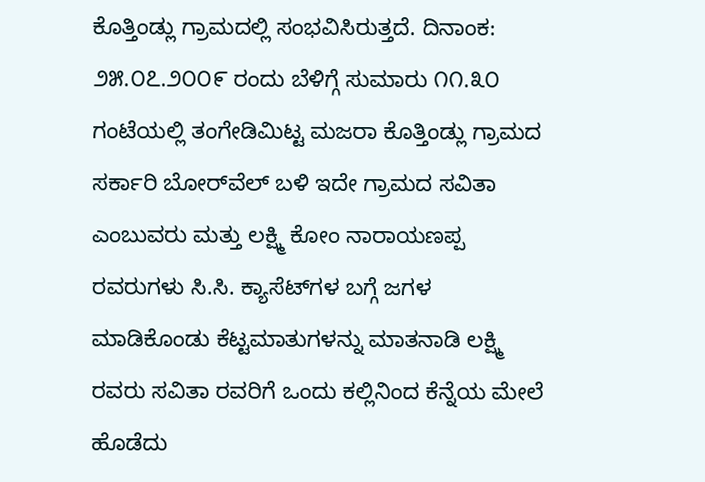ಕೊತ್ತಿಂಡ್ಲು ಗ್ರಾಮದಲ್ಲಿ ಸಂಭವಿಸಿರುತ್ತದೆ. ದಿನಾಂಕ: ೨೫.೦೭.೨೦೦೯ ರಂದು ಬೆಳಿಗ್ಗೆ ಸುಮಾರು ೧೧.೩೦ ಗಂಟೆಯಲ್ಲಿ ತಂಗೇಡಿಮಿಟ್ಟ ಮಜರಾ ಕೊತ್ತಿಂಡ್ಲು ಗ್ರಾಮದ ಸರ್ಕಾರಿ ಬೋರ್‌ವೆಲ್‌ ಬಳಿ ಇದೇ ಗ್ರಾಮದ ಸವಿತಾ ಎಂಬುವರು ಮತ್ತು ಲಕ್ಷ್ಮಿ ಕೋಂ ನಾರಾಯಣಪ್ಪ ರವರುಗಳು ಸಿ.ಸಿ. ಕ್ಯಾಸೆಟ್‌ಗಳ ಬಗ್ಗೆ ಜಗಳ ಮಾಡಿಕೊಂಡು ಕೆಟ್ಟಮಾತುಗಳನ್ನು ಮಾತನಾಡಿ ಲಕ್ಷ್ಮಿ ರವರು ಸವಿತಾ ರವರಿಗೆ ಒಂದು ಕಲ್ಲಿನಿಂದ ಕೆನ್ನೆಯ ಮೇಲೆ ಹೊಡೆದು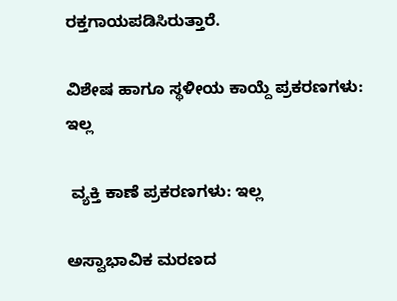ರಕ್ತಗಾಯಪಡಿಸಿರುತ್ತಾರೆ.

ವಿಶೇಷ ಹಾಗೂ ಸ್ಥಳೀಯ ಕಾಯ್ದೆ ಪ್ರಕರಣಗಳು: ಇಲ್ಲ

 ವ್ಯಕ್ತಿ ಕಾಣೆ ಪ್ರಕರಣಗಳು: ಇಲ್ಲ

ಅಸ್ವಾಭಾವಿಕ ಮರಣದ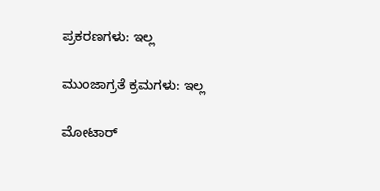ಪ್ರಕರಣಗಳು: ಇಲ್ಲ

ಮುಂಜಾಗ್ರತೆ ಕ್ರಮಗಳು: ಇಲ್ಲ

ಮೋಟಾರ್‍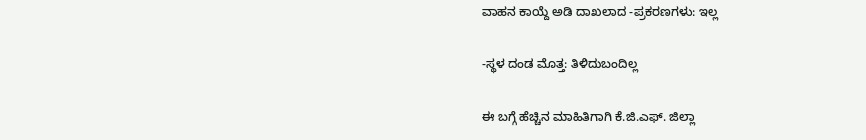ವಾಹನ ಕಾಯ್ದೆ ಅಡಿ ದಾಖಲಾದ -ಪ್ರಕರಣಗಳು: ಇಲ್ಲ

-ಸ್ಥಳ ದಂಡ ಮೊತ್ತ: ತಿಳಿದುಬಂದಿಲ್ಲ

ಈ ಬಗ್ಗೆ ಹೆಚ್ಚಿನ ಮಾಹಿತಿಗಾಗಿ ಕೆ.ಜಿ.ಎಫ್. ಜಿಲ್ಲಾ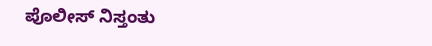ಪೊಲೀಸ್ ನಿಸ್ತಂತು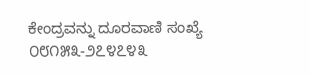ಕೇಂದ್ರವನ್ನು ದೂರವಾಣಿ ಸಂಖ್ಯೆ ೦೮೧೫೩-೨೭೪೭೪೩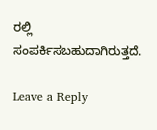ರಲ್ಲಿ ಸಂಪರ್ಕಿಸಬಹುದಾಗಿರುತ್ತದೆ.

Leave a Reply